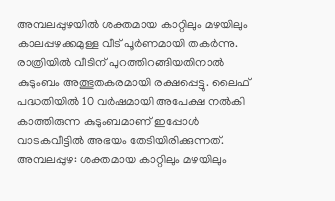അമ്പലപ്പുഴയിൽ ശക്തമായ കാറ്റിലും മഴയിലും കാലപ്പഴക്കമുള്ള വീട് പൂർണമായി തകർന്നു. രാത്രിയിൽ വീടിന് പുറത്തിറങ്ങിയതിനാൽ കുടുംബം അത്ഭുതകരമായി രക്ഷപ്പെട്ടു. ലൈഫ് പദ്ധതിയിൽ 10 വർഷമായി അപേക്ഷ നൽകി കാത്തിരുന്ന കുടുംബമാണ് ഇപ്പോൾ വാടകവീട്ടിൽ അഭയം തേടിയിരിക്കുന്നത്.
അമ്പലപ്പുഴ: ശക്തമായ കാറ്റിലും മഴയിലും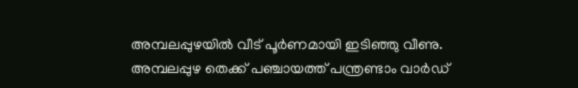അമ്പലപ്പുഴയിൽ വീട് പൂർണമായി ഇടിഞ്ഞു വീണു. അമ്പലപ്പുഴ തെക്ക് പഞ്ചായത്ത് പന്ത്രണ്ടാം വാർഡ്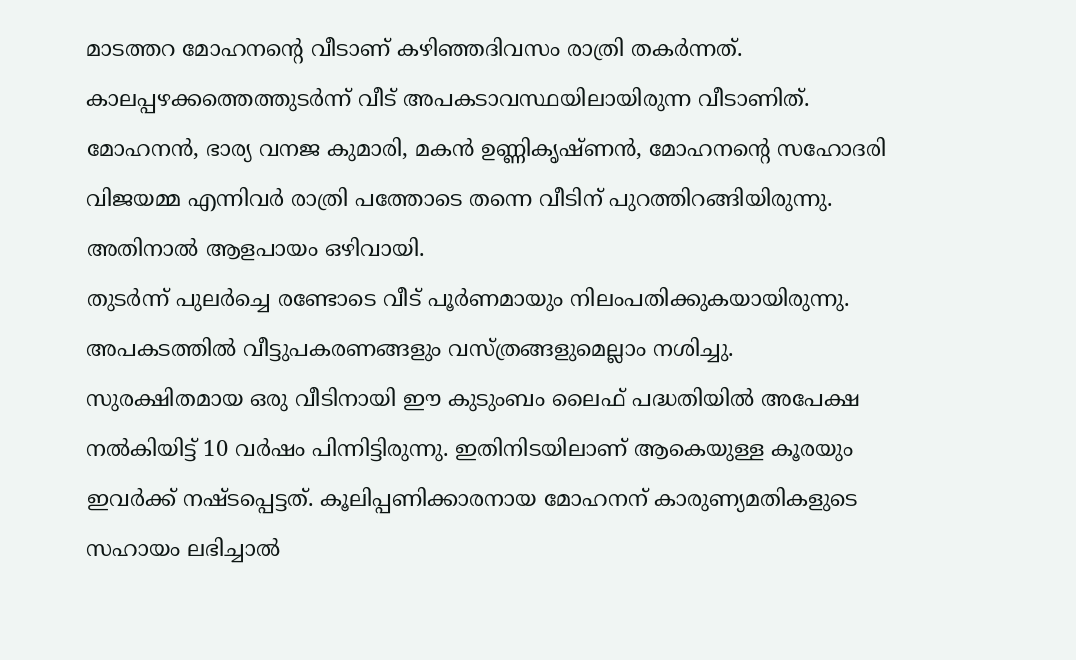മാടത്തറ മോഹനന്റെ വീടാണ് കഴിഞ്ഞദിവസം രാത്രി തകർന്നത്. കാലപ്പഴക്കത്തെത്തുടർന്ന് വീട് അപകടാവസ്ഥയിലായിരുന്ന വീടാണിത്. മോഹനൻ, ഭാര്യ വനജ കുമാരി, മകൻ ഉണ്ണികൃഷ്ണൻ, മോഹനന്റെ സഹോദരി വിജയമ്മ എന്നിവർ രാത്രി പത്തോടെ തന്നെ വീടിന് പുറത്തിറങ്ങിയിരുന്നു. അതിനാൽ ആളപായം ഒഴിവായി.
തുടർന്ന് പുലർച്ചെ രണ്ടോടെ വീട് പൂർണമായും നിലംപതിക്കുകയായിരുന്നു. അപകടത്തിൽ വീട്ടുപകരണങ്ങളും വസ്ത്രങ്ങളുമെല്ലാം നശിച്ചു. സുരക്ഷിതമായ ഒരു വീടിനായി ഈ കുടുംബം ലൈഫ് പദ്ധതിയിൽ അപേക്ഷ നൽകിയിട്ട് 10 വർഷം പിന്നിട്ടിരുന്നു. ഇതിനിടയിലാണ് ആകെയുള്ള കൂരയും ഇവർക്ക് നഷ്ടപ്പെട്ടത്. കൂലിപ്പണിക്കാരനായ മോഹനന് കാരുണ്യമതികളുടെ സഹായം ലഭിച്ചാൽ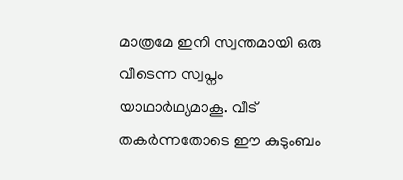മാത്രമേ ഇനി സ്വന്തമായി ഒരു വീടെന്ന സ്വപ്നം യാഥാർഥ്യമാകൂ. വീട് തകർന്നതോടെ ഈ കുടുംബം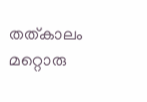തത്കാലം മറ്റൊരു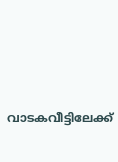വാടകവീട്ടിലേക്ക്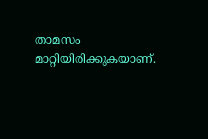താമസം മാറ്റിയിരിക്കുകയാണ്.